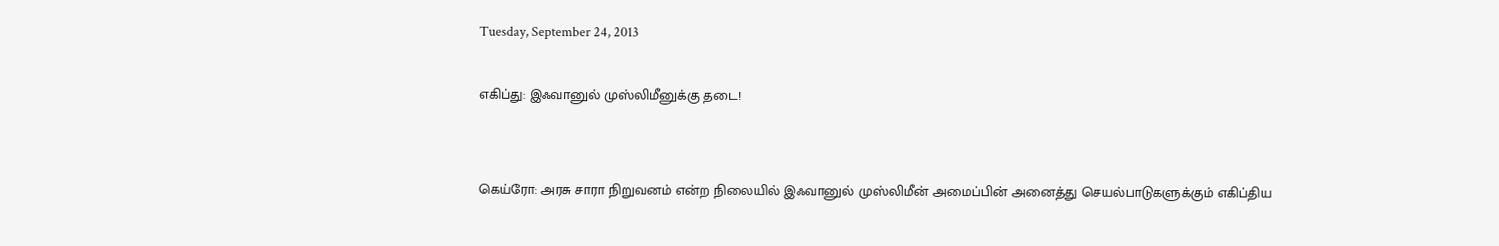Tuesday, September 24, 2013

எகிப்து: இஃவானுல் முஸ்லிமீனுக்கு தடை!


கெய்ரோ: அரசு சாரா நிறுவனம் என்ற நிலையில் இஃவானுல் முஸ்லிமீன் அமைப்பின் அனைத்து செயல்பாடுகளுக்கும் எகிப்திய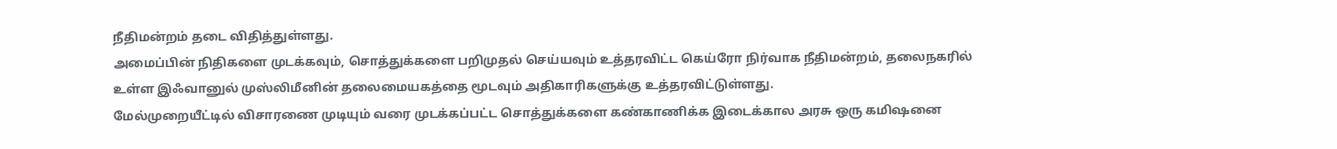நீதிமன்றம் தடை விதித்துள்ளது.
அமைப்பின் நிதிகளை முடக்கவும், சொத்துக்களை பறிமுதல் செய்யவும் உத்தரவிட்ட கெய்ரோ நிர்வாக நீதிமன்றம், தலைநகரில் உள்ள இஃவானுல் முஸ்லிமீனின் தலைமையகத்தை மூடவும் அதிகாரிகளுக்கு உத்தரவிட்டுள்ளது.
மேல்முறையீட்டில் விசாரணை முடியும் வரை முடக்கப்பட்ட சொத்துக்களை கண்காணிக்க இடைக்கால அரசு ஒரு கமிஷனை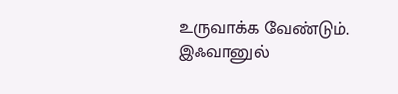உருவாக்க வேண்டும். இஃவானுல்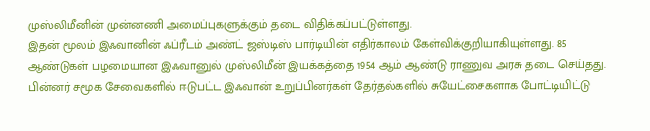முஸ்லிமீனின் முன்னணி அமைப்புகளுக்கும் தடை விதிக்கப்பட்டுள்ளது.
இதன் மூலம் இஃவானின் ஃப்ரீடம் அண்ட் ஜஸ்டிஸ் பார்டியின் எதிர்காலம் கேள்விக்குறியாகியுள்ளது. 85 ஆண்டுகள் பழமையான இஃவானுல் முஸ்லிமீன் இயக்கத்தை 1954 ஆம் ஆண்டு ராணுவ அரசு தடை செய்தது. பின்னர் சமூக சேவைகளில் ஈடுபட்ட இஃவான் உறுப்பினர்கள் தேர்தல்களில் சுயேட்சைகளாக போட்டியிட்டு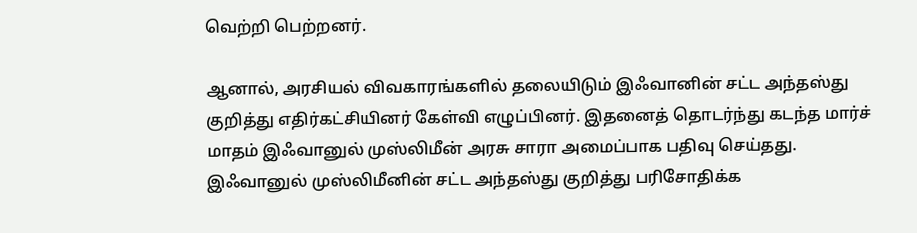வெற்றி பெற்றனர்.

ஆனால், அரசியல் விவகாரங்களில் தலையிடும் இஃவானின் சட்ட அந்தஸ்து குறித்து எதிர்கட்சியினர் கேள்வி எழுப்பினர். இதனைத் தொடர்ந்து கடந்த மார்ச் மாதம் இஃவானுல் முஸ்லிமீன் அரசு சாரா அமைப்பாக பதிவு செய்தது.
இஃவானுல் முஸ்லிமீனின் சட்ட அந்தஸ்து குறித்து பரிசோதிக்க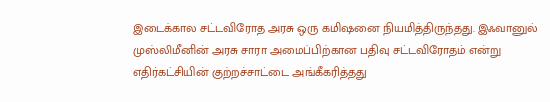இடைக்கால சட்டவிரோத அரசு ஒரு கமிஷனை நியமித்திருந்தது. இஃவானுல் முஸ்லிமீனின் அரசு சாரா அமைப்பிற்கான பதிவு சட்டவிரோதம் என்று எதிர்கட்சியின் குற்றச்சாட்டை அங்கீகரித்தது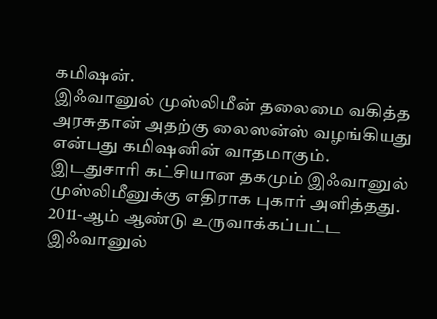கமிஷன்.
இஃவானுல் முஸ்லிமீன் தலைமை வகித்த அரசுதான் அதற்கு லைஸன்ஸ் வழங்கியது என்பது கமிஷனின் வாதமாகும். இடதுசாரி கட்சியான தகமும் இஃவானுல் முஸ்லிமீனுக்கு எதிராக புகார் அளித்தது. 2011-ஆம் ஆண்டு உருவாக்கப்பட்ட இஃவானுல்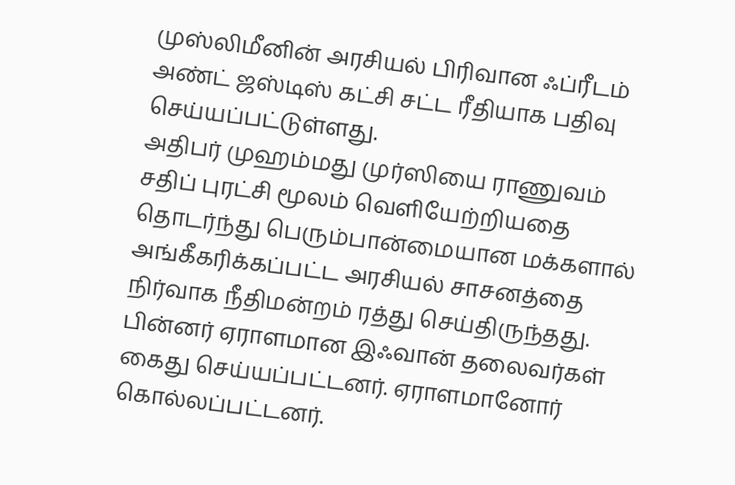முஸ்லிமீனின் அரசியல் பிரிவான ஃப்ரீடம் அண்ட் ஜஸ்டிஸ் கட்சி சட்ட ரீதியாக பதிவு செய்யப்பட்டுள்ளது.
அதிபர் முஹம்மது முர்ஸியை ராணுவம் சதிப் புரட்சி மூலம் வெளியேற்றியதை தொடர்ந்து பெரும்பான்மையான மக்களால் அங்கீகரிக்கப்பட்ட அரசியல் சாசனத்தை நிர்வாக நீதிமன்றம் ரத்து செய்திருந்தது.
பின்னர் ஏராளமான இஃவான் தலைவர்கள் கைது செய்யப்பட்டனர். ஏராளமானோர் கொல்லப்பட்டனர்.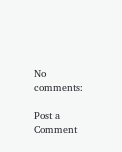No comments:

Post a Comment